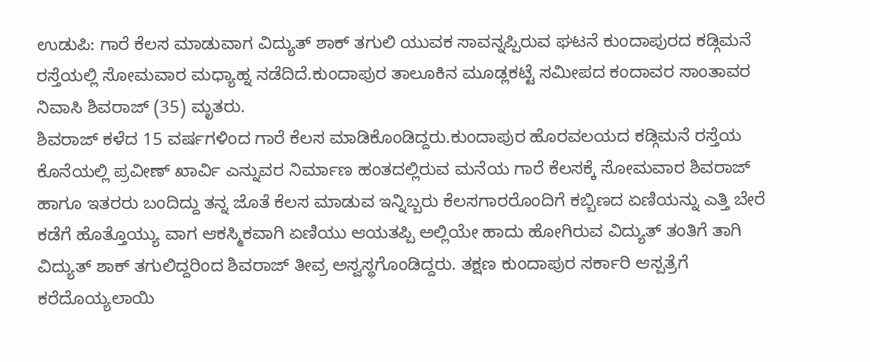ಉಡುಪಿ: ಗಾರೆ ಕೆಲಸ ಮಾಡುವಾಗ ವಿದ್ಯುತ್ ಶಾಕ್ ತಗುಲಿ ಯುವಕ ಸಾವನ್ನಪ್ಪಿರುವ ಘಟನೆ ಕುಂದಾಪುರದ ಕಡ್ಗಿಮನೆ ರಸ್ತೆಯಲ್ಲಿ ಸೋಮವಾರ ಮಧ್ಯಾಹ್ನ ನಡೆದಿದೆ.ಕುಂದಾಪುರ ತಾಲೂಕಿನ ಮೂಡ್ಲಕಟ್ಟೆ ಸಮೀಪದ ಕಂದಾವರ ಸಾಂತಾವರ ನಿವಾಸಿ ಶಿವರಾಜ್ (35) ಮೃತರು.
ಶಿವರಾಜ್ ಕಳೆದ 15 ವರ್ಷಗಳಿಂದ ಗಾರೆ ಕೆಲಸ ಮಾಡಿಕೊಂಡಿದ್ದರು.ಕುಂದಾಪುರ ಹೊರವಲಯದ ಕಡ್ಗಿಮನೆ ರಸ್ತೆಯ ಕೊನೆಯಲ್ಲಿ ಪ್ರವೀಣ್ ಖಾರ್ವಿ ಎನ್ನುವರ ನಿರ್ಮಾಣ ಹಂತದಲ್ಲಿರುವ ಮನೆಯ ಗಾರೆ ಕೆಲಸಕ್ಕೆ ಸೋಮವಾರ ಶಿವರಾಜ್ ಹಾಗೂ ಇತರರು ಬಂದಿದ್ದು ತನ್ನ ಜೊತೆ ಕೆಲಸ ಮಾಡುವ ಇನ್ನಿಬ್ಬರು ಕೆಲಸಗಾರರೊಂದಿಗೆ ಕಬ್ಬಿಣದ ಏಣಿಯನ್ನು ಎತ್ತಿ ಬೇರೆ ಕಡೆಗೆ ಹೊತ್ತೊಯ್ಯು ವಾಗ ಆಕಸ್ಮಿಕವಾಗಿ ಏಣಿಯು ಆಯತಪ್ಪಿ ಅಲ್ಲಿಯೇ ಹಾದು ಹೋಗಿರುವ ವಿದ್ಯುತ್ ತಂತಿಗೆ ತಾಗಿ ವಿದ್ಯುತ್ ಶಾಕ್ ತಗುಲಿದ್ದರಿಂದ ಶಿವರಾಜ್ ತೀವ್ರ ಅಸ್ವಸ್ಥಗೊಂಡಿದ್ದರು. ತಕ್ಷಣ ಕುಂದಾಪುರ ಸರ್ಕಾರಿ ಆಸ್ಪತ್ರೆಗೆ ಕರೆದೊಯ್ಯಲಾಯಿ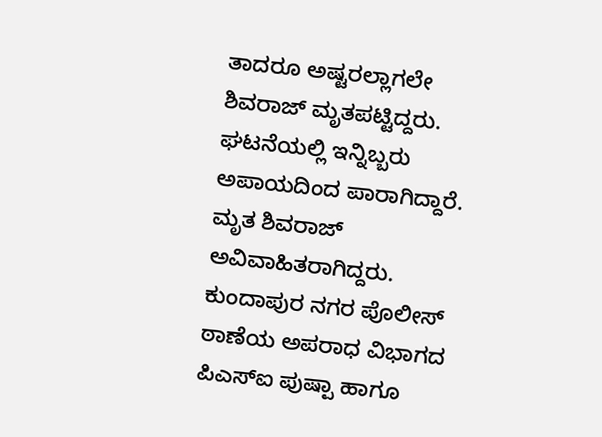ತಾದರೂ ಅಷ್ಟರಲ್ಲಾಗಲೇ ಶಿವರಾಜ್ ಮೃತಪಟ್ಟಿದ್ದರು. ಘಟನೆಯಲ್ಲಿ ಇನ್ನಿಬ್ಬರು ಅಪಾಯದಿಂದ ಪಾರಾಗಿದ್ದಾರೆ. ಮೃತ ಶಿವರಾಜ್ ಅವಿವಾಹಿತರಾಗಿದ್ದರು.
ಕುಂದಾಪುರ ನಗರ ಪೊಲೀಸ್ ಠಾಣೆಯ ಅಪರಾಧ ವಿಭಾಗದ ಪಿಎಸ್ಐ ಪುಷ್ಪಾ ಹಾಗೂ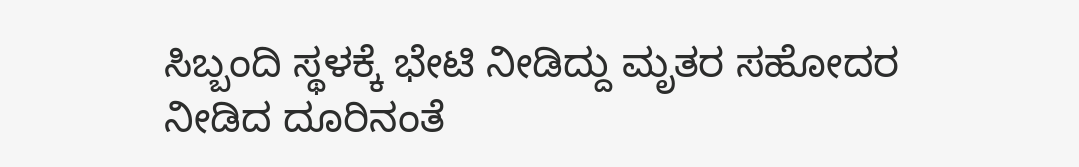ಸಿಬ್ಬಂದಿ ಸ್ಥಳಕ್ಕೆ ಭೇಟಿ ನೀಡಿದ್ದು ಮೃತರ ಸಹೋದರ ನೀಡಿದ ದೂರಿನಂತೆ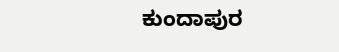ಕುಂದಾಪುರ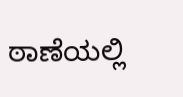ಠಾಣೆಯಲ್ಲಿ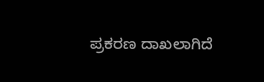ಪ್ರಕರಣ ದಾಖಲಾಗಿದೆ